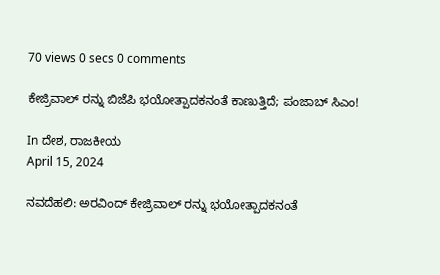70 views 0 secs 0 comments

ಕೇಜ್ರಿವಾಲ್ ರನ್ನು ಬಿಜೆಪಿ ಭಯೋತ್ಪಾದಕನಂತೆ ಕಾಣುತ್ತಿದೆ; ಪಂಜಾಬ್ ಸಿಎಂ!

In ದೇಶ, ರಾಜಕೀಯ
April 15, 2024

ನವದೆಹಲಿ: ಅರವಿಂದ್ ಕೇಜ್ರಿವಾಲ್ ರನ್ನು ಭಯೋತ್ಪಾದಕನಂತೆ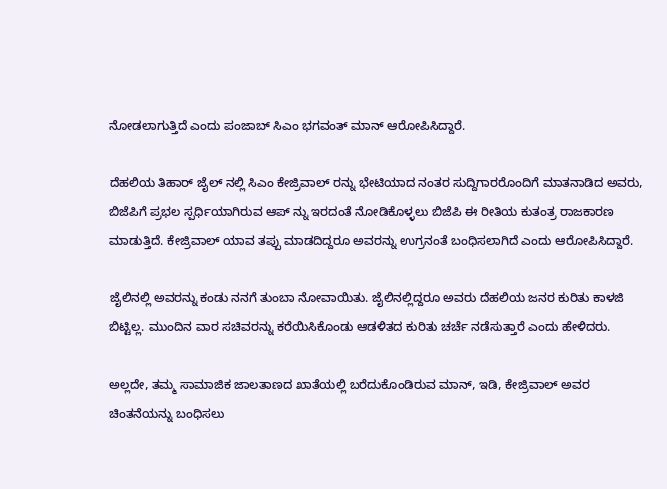ನೋಡಲಾಗುತ್ತಿದೆ ಎಂದು ಪಂಜಾಬ್ ಸಿಎಂ ಭಗವಂತ್ ಮಾನ್ ಆರೋಪಿಸಿದ್ದಾರೆ.

ದೆಹಲಿಯ ತಿಹಾರ್ ಜೈಲ್ ನಲ್ಲಿ ಸಿಎಂ ಕೇಜ್ರಿವಾಲ್ ರನ್ನು ಭೇಟಿಯಾದ ನಂತರ ಸುದ್ದಿಗಾರರೊಂದಿಗೆ ಮಾತನಾಡಿದ ಅವರು, ಬಿಜೆಪಿಗೆ ಪ್ರಭಲ ಸ್ಪರ್ಧಿಯಾಗಿರುವ ಆಪ್ ನ್ನು ಇರದಂತೆ ನೋಡಿಕೊಳ್ಳಲು ಬಿಜೆಪಿ ಈ ರೀತಿಯ ಕುತಂತ್ರ ರಾಜಕಾರಣ ಮಾಡುತ್ತಿದೆ. ಕೇಜ್ರಿವಾಲ್ ಯಾವ ತಪ್ಪು ಮಾಡದಿದ್ದರೂ ಅವರನ್ನು ಉಗ್ರನಂತೆ ಬಂಧಿಸಲಾಗಿದೆ ಎಂದು ಆರೋಪಿಸಿದ್ದಾರೆ.

ಜೈಲಿನಲ್ಲಿ ಅವರನ್ನು ಕಂಡು ನನಗೆ ತುಂಬಾ ನೋವಾಯಿತು. ಜೈಲಿನಲ್ಲಿದ್ದರೂ ಅವರು ದೆಹಲಿಯ ಜನರ ಕುರಿತು ಕಾಳಜಿ ಬಿಟ್ಟಿಲ್ಲ. ಮುಂದಿನ ವಾರ ಸಚಿವರನ್ನು ಕರೆಯಿಸಿಕೊಂಡು ಆಡಳಿತದ ಕುರಿತು ಚರ್ಚೆ ನಡೆಸುತ್ತಾರೆ ಎಂದು ಹೇಳಿದರು.

ಅಲ್ಲದೇ, ತಮ್ಮ ಸಾಮಾಜಿಕ ಜಾಲತಾಣದ ಖಾತೆಯಲ್ಲಿ ಬರೆದುಕೊಂಡಿರುವ ಮಾನ್, ಇಡಿ, ಕೇಜ್ರಿವಾಲ್ ಅವರ ಚಿಂತನೆಯನ್ನು ಬಂಧಿಸಲು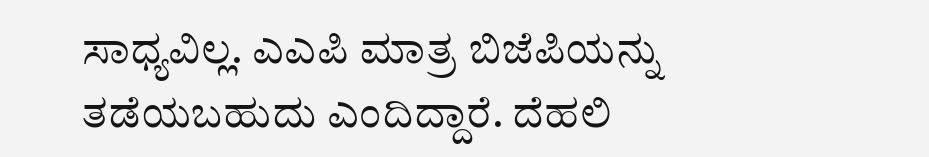ಸಾಧ್ಯವಿಲ್ಲ. ಎಎಪಿ ಮಾತ್ರ ಬಿಜೆಪಿಯನ್ನು ತಡೆಯಬಹುದು ಎಂದಿದ್ದಾರೆ. ದೆಹಲಿ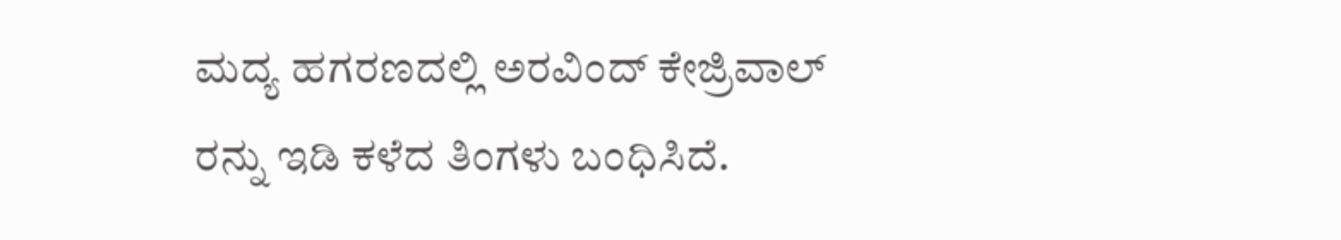ಮದ್ಯ ಹಗರಣದಲ್ಲಿ ಅರವಿಂದ್ ಕೇಜ್ರಿವಾಲ್ ರನ್ನು ಇಡಿ ಕಳೆದ ತಿಂಗಳು ಬಂಧಿಸಿದೆ.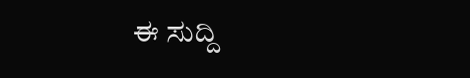ಈ ಸುದ್ದಿ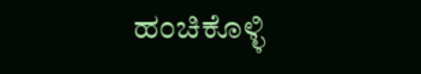ಹಂಚಿಕೊಳ್ಳಿ